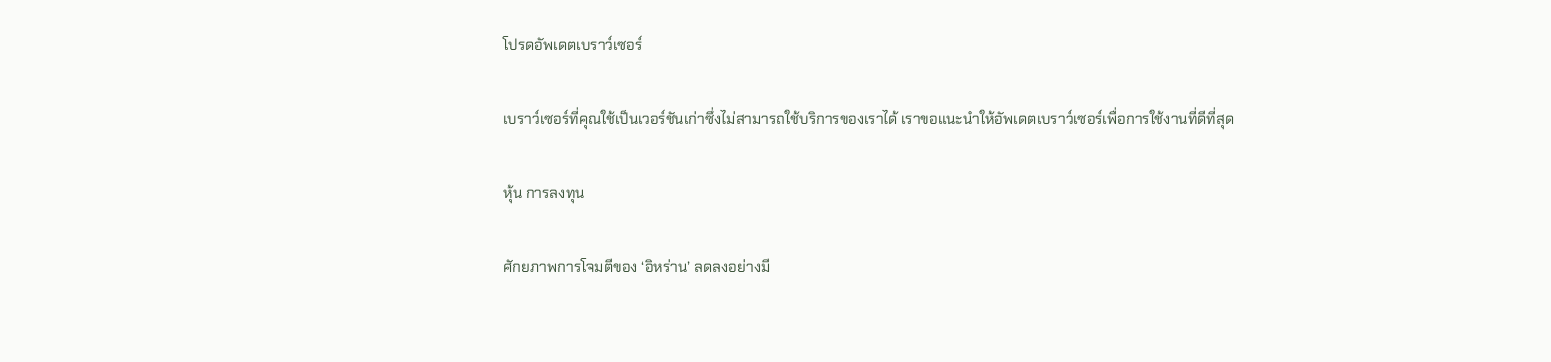โปรดอัพเดตเบราว์เซอร์

เบราว์เซอร์ที่คุณใช้เป็นเวอร์ชันเก่าซึ่งไม่สามารถใช้บริการของเราได้ เราขอแนะนำให้อัพเดตเบราว์เซอร์เพื่อการใช้งานที่ดีที่สุด

หุ้น การลงทุน

ศักยภาพการโจมตีของ ‘อิหร่าน’ ลดลงอย่างมี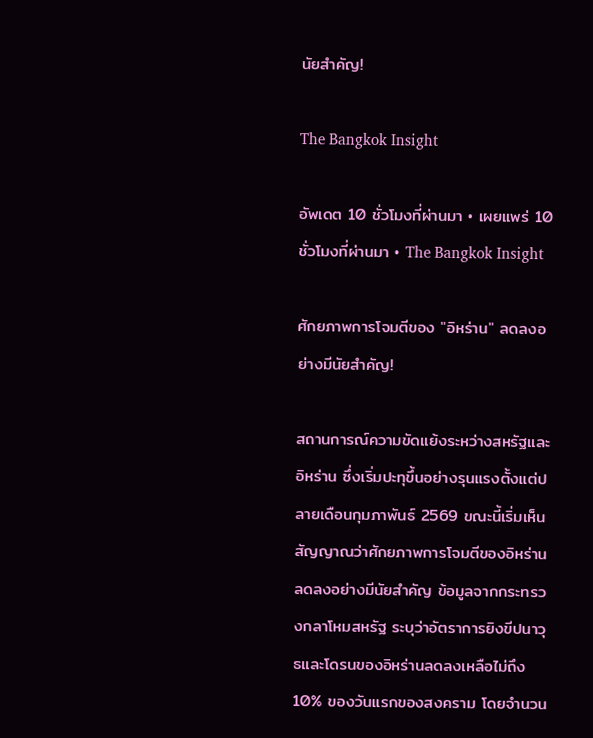นัยสำคัญ!

The Bangkok Insight

อัพเดต 10 ชั่วโมงที่ผ่านมา • เผยแพร่ 10 ชั่วโมงที่ผ่านมา • The Bangkok Insight

ศักยภาพการโจมตีของ "อิหร่าน" ลดลงอย่างมีนัยสำคัญ!

สถานการณ์ความขัดแย้งระหว่างสหรัฐและอิหร่าน ซึ่งเริ่มปะทุขึ้นอย่างรุนแรงตั้งแต่ปลายเดือนกุมภาพันธ์ 2569 ขณะนี้เริ่มเห็นสัญญาณว่าศักยภาพการโจมตีของอิหร่านลดลงอย่างมีนัยสำคัญ ข้อมูลจากกระทรวงกลาโหมสหรัฐ ระบุว่าอัตราการยิงขีปนาวุธและโดรนของอิหร่านลดลงเหลือไม่ถึง 10% ของวันแรกของสงคราม โดยจำนวน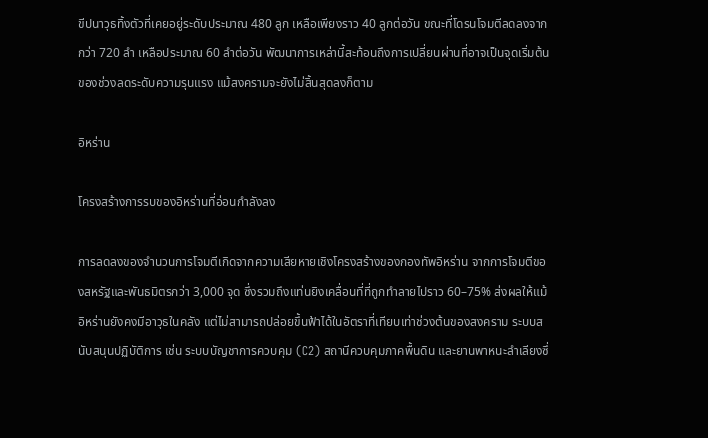ขีปนาวุธทิ้งตัวที่เคยอยู่ระดับประมาณ 480 ลูก เหลือเพียงราว 40 ลูกต่อวัน ขณะที่โดรนโจมตีลดลงจากกว่า 720 ลำ เหลือประมาณ 60 ลำต่อวัน พัฒนาการเหล่านี้สะท้อนถึงการเปลี่ยนผ่านที่อาจเป็นจุดเริ่มต้นของช่วงลดระดับความรุนแรง แม้สงครามจะยังไม่สิ้นสุดลงก็ตาม

อิหร่าน

โครงสร้างการรบของอิหร่านที่อ่อนกำลังลง

การลดลงของจำนวนการโจมตีเกิดจากความเสียหายเชิงโครงสร้างของกองทัพอิหร่าน จากการโจมตีของสหรัฐและพันธมิตรกว่า 3,000 จุด ซึ่งรวมถึงแท่นยิงเคลื่อนที่ที่ถูกทำลายไปราว 60–75% ส่งผลให้แม้อิหร่านยังคงมีอาวุธในคลัง แต่ไม่สามารถปล่อยขึ้นฟ้าได้ในอัตราที่เทียบเท่าช่วงต้นของสงคราม ระบบสนับสนุนปฏิบัติการ เช่น ระบบบัญชาการควบคุม (C2) สถานีควบคุมภาคพื้นดิน และยานพาหนะลำเลียงซึ่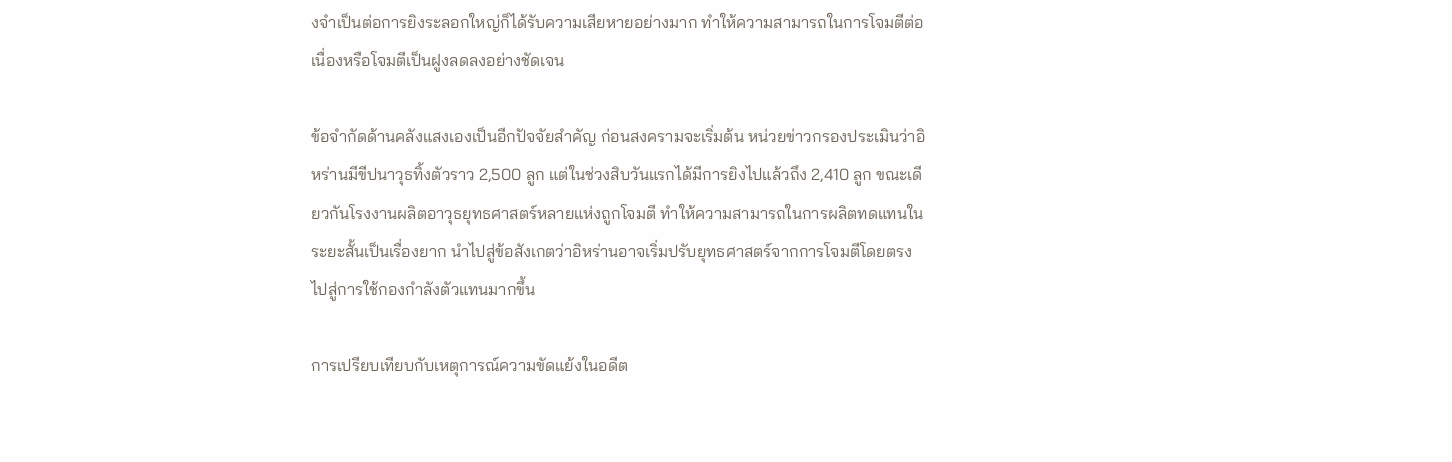งจำเป็นต่อการยิงระลอกใหญ่ก็ได้รับความเสียหายอย่างมาก ทำให้ความสามารถในการโจมตีต่อเนื่องหรือโจมตีเป็นฝูงลดลงอย่างชัดเจน

ข้อจำกัดด้านคลังแสงเองเป็นอีกปัจจัยสำคัญ ก่อนสงครามจะเริ่มต้น หน่วยข่าวกรองประเมินว่าอิหร่านมีขีปนาวุธทิ้งตัวราว 2,500 ลูก แต่ในช่วงสิบวันแรกได้มีการยิงไปแล้วถึง 2,410 ลูก ขณะเดียวกันโรงงานผลิตอาวุธยุทธศาสตร์หลายแห่งถูกโจมตี ทำให้ความสามารถในการผลิตทดแทนในระยะสั้นเป็นเรื่องยาก นำไปสู่ข้อสังเกตว่าอิหร่านอาจเริ่มปรับยุทธศาสตร์จากการโจมตีโดยตรงไปสู่การใช้กองกำลังตัวแทนมากขึ้น

การเปรียบเทียบกับเหตุการณ์ความขัดแย้งในอดีต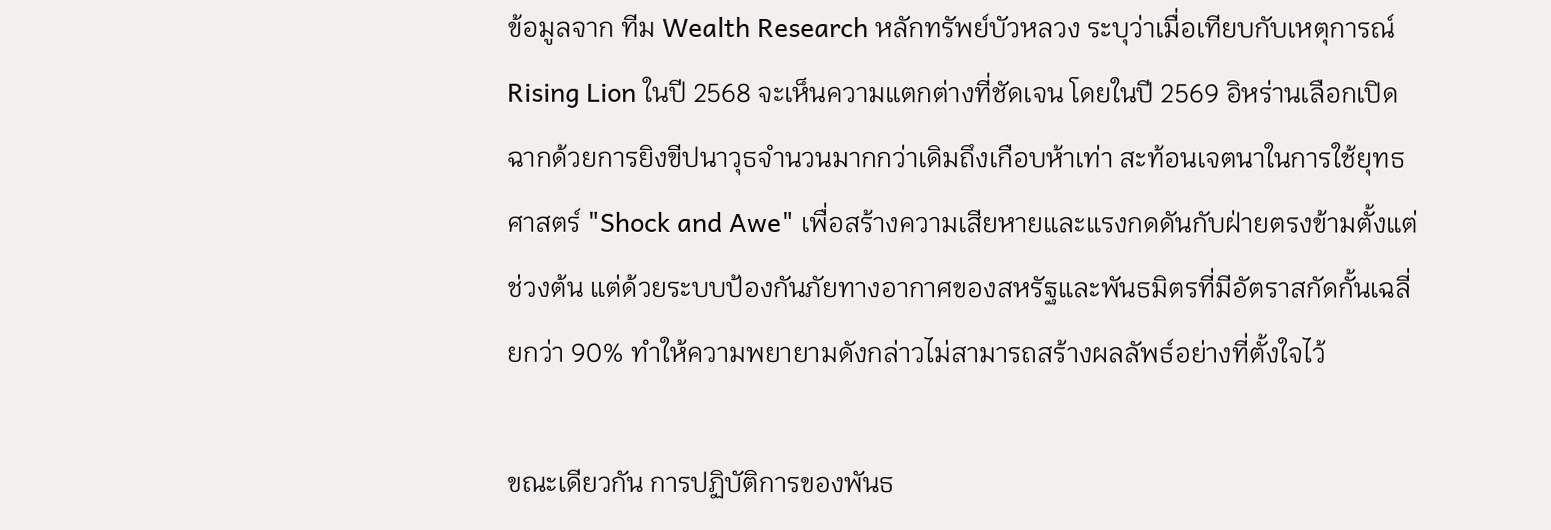ข้อมูลจาก ทีม Wealth Research หลักทรัพย์บัวหลวง ระบุว่าเมื่อเทียบกับเหตุการณ์ Rising Lion ในปี 2568 จะเห็นความแตกต่างที่ชัดเจน โดยในปี 2569 อิหร่านเลือกเปิดฉากด้วยการยิงขีปนาวุธจำนวนมากกว่าเดิมถึงเกือบห้าเท่า สะท้อนเจตนาในการใช้ยุทธศาสตร์ "Shock and Awe" เพื่อสร้างความเสียหายและแรงกดดันกับฝ่ายตรงข้ามตั้งแต่ช่วงต้น แต่ด้วยระบบป้องกันภัยทางอากาศของสหรัฐและพันธมิตรที่มีอัตราสกัดกั้นเฉลี่ยกว่า 90% ทำให้ความพยายามดังกล่าวไม่สามารถสร้างผลลัพธ์อย่างที่ตั้งใจไว้

ขณะเดียวกัน การปฏิบัติการของพันธ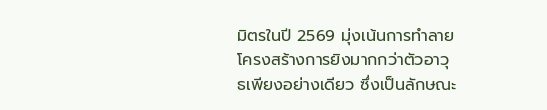มิตรในปี 2569 มุ่งเน้นการทำลายโครงสร้างการยิงมากกว่าตัวอาวุธเพียงอย่างเดียว ซึ่งเป็นลักษณะ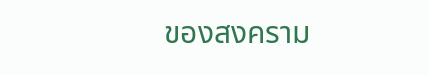ของสงคราม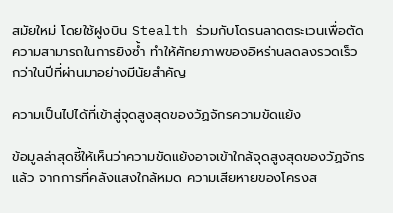สมัยใหม่ โดยใช้ฝูงบิน Stealth ร่วมกับโดรนลาดตระเวนเพื่อตัดความสามารถในการยิงซ้ำ ทำให้ศักยภาพของอิหร่านลดลงรวดเร็วกว่าในปีที่ผ่านมาอย่างมีนัยสำคัญ

ความเป็นไปได้ที่เข้าสู่จุดสูงสุดของวัฏจักรความขัดแย้ง

ข้อมูลล่าสุดชี้ให้เห็นว่าความขัดแย้งอาจเข้าใกล้จุดสูงสุดของวัฏจักรแล้ว จากการที่คลังแสงใกล้หมด ความเสียหายของโครงส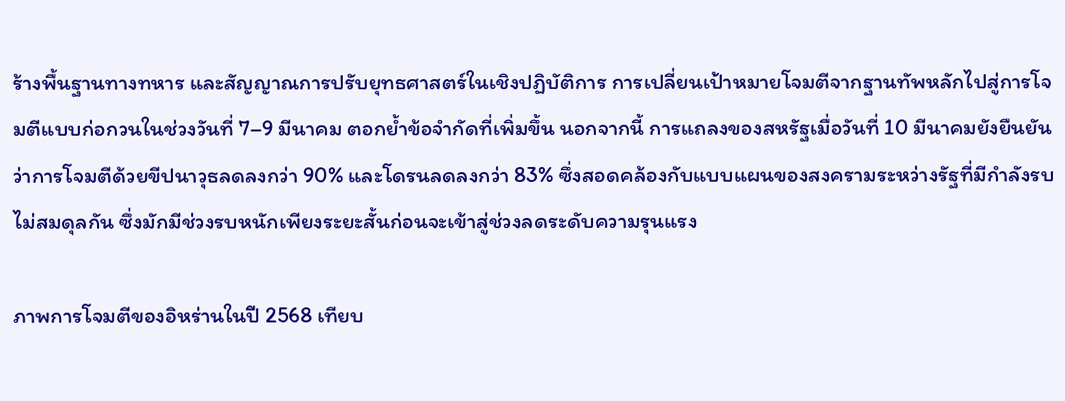ร้างพื้นฐานทางทหาร และสัญญาณการปรับยุทธศาสตร์ในเชิงปฏิบัติการ การเปลี่ยนเป้าหมายโจมตีจากฐานทัพหลักไปสู่การโจมตีแบบก่อกวนในช่วงวันที่ 7–9 มีนาคม ตอกย้ำข้อจำกัดที่เพิ่มขึ้น นอกจากนี้ การแถลงของสหรัฐเมื่อวันที่ 10 มีนาคมยังยืนยันว่าการโจมตีด้วยขีปนาวุธลดลงกว่า 90% และโดรนลดลงกว่า 83% ซึ่งสอดคล้องกับแบบแผนของสงครามระหว่างรัฐที่มีกำลังรบไม่สมดุลกัน ซึ่งมักมีช่วงรบหนักเพียงระยะสั้นก่อนจะเข้าสู่ช่วงลดระดับความรุนแรง

ภาพการโจมตีของอิหร่านในปี 2568 เทียบ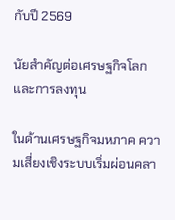กับปี 2569

นัยสำคัญต่อเศรษฐกิจโลกและการลงทุน

ในด้านเศรษฐกิจมหภาค ความเสี่ยงเชิงระบบเริ่มผ่อนคลา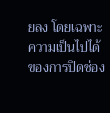ยลง โดยเฉพาะความเป็นไปได้ของการปิดช่อง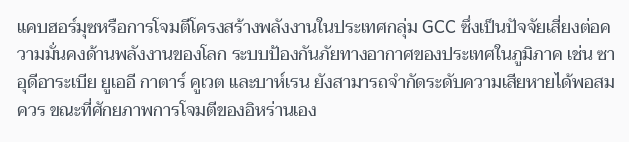แคบฮอร์มุซหรือการโจมตีโครงสร้างพลังงานในประเทศกลุ่ม GCC ซึ่งเป็นปัจจัยเสี่ยงต่อความมั่นคงด้านพลังงานของโลก ระบบป้องกันภัยทางอากาศของประเทศในภูมิภาค เช่น ซาอุดีอาระเบีย ยูเออี กาตาร์ คูเวต และบาห์เรน ยังสามารถจำกัดระดับความเสียหายได้พอสมควร ขณะที่ศักยภาพการโจมตีของอิหร่านเอง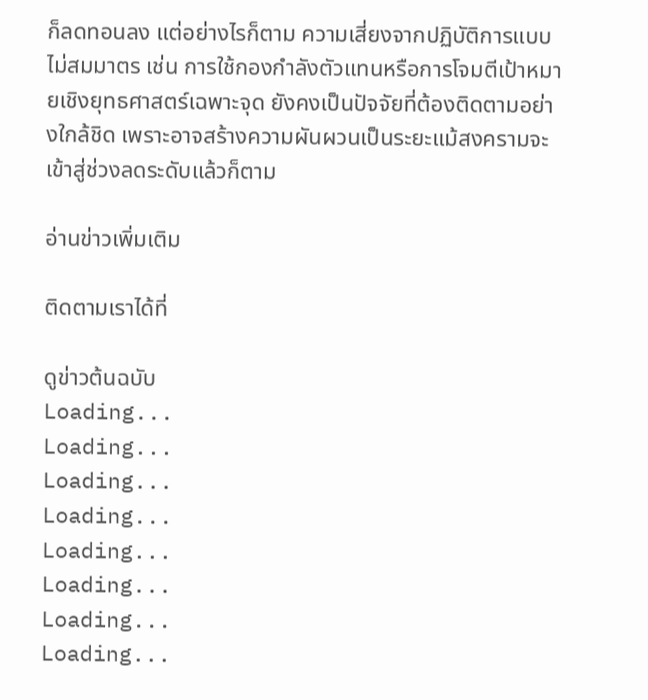ก็ลดทอนลง แต่อย่างไรก็ตาม ความเสี่ยงจากปฏิบัติการแบบไม่สมมาตร เช่น การใช้กองกำลังตัวแทนหรือการโจมตีเป้าหมายเชิงยุทธศาสตร์เฉพาะจุด ยังคงเป็นปัจจัยที่ต้องติดตามอย่างใกล้ชิด เพราะอาจสร้างความผันผวนเป็นระยะแม้สงครามจะเข้าสู่ช่วงลดระดับแล้วก็ตาม

อ่านข่าวเพิ่มเติม

ติดตามเราได้ที่

ดูข่าวต้นฉบับ
Loading...
Loading...
Loading...
Loading...
Loading...
Loading...
Loading...
Loading...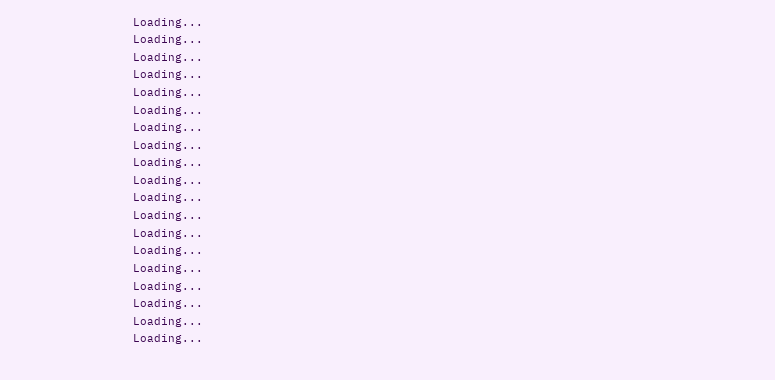Loading...
Loading...
Loading...
Loading...
Loading...
Loading...
Loading...
Loading...
Loading...
Loading...
Loading...
Loading...
Loading...
Loading...
Loading...
Loading...
Loading...
Loading...
Loading...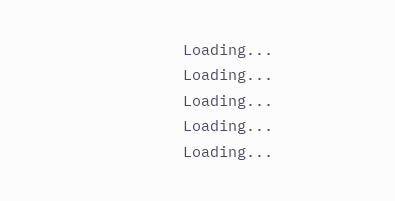Loading...
Loading...
Loading...
Loading...
Loading...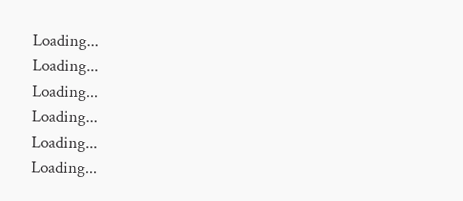Loading...
Loading...
Loading...
Loading...
Loading...
Loading...